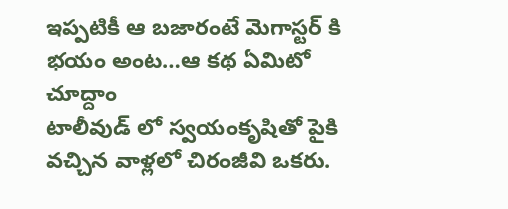ఇప్పటికీ ఆ బజారంటే మెగాస్టర్ కి భయం అంట…ఆ కథ ఏమిటో చూద్దాం
టాలీవుడ్ లో స్వయంకృషితో పైకి వచ్చిన వాళ్లలో చిరంజీవి ఒకరు.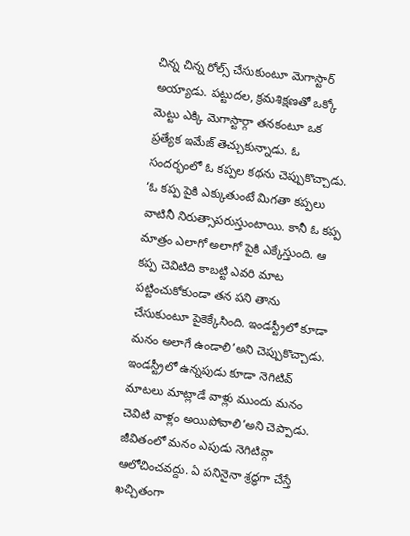చిన్న చిన్న రోల్స్ చేసుకుంటూ మెగాస్టార్ అయ్యాడు. పట్టుదల, క్రమశిక్షణతో ఒక్కో మెట్టు ఎక్కి మెగాస్టార్గా తనకంటూ ఒక ప్రత్యేక ఇమేజ్ తెచ్చుకున్నాడు. ఓ సందర్భంలో ఓ కప్పల కథను చెప్పుకొచ్చాడు. ‘ఓ కప్ప పైకి ఎక్కుతుంటే మిగతా కప్పలు వాటినీ నిరుత్సాపరుస్తుంటాయి. కానీ ఓ కప్ప మాత్రం ఎలాగో అలాగో పైకి ఎక్కేస్తుంది. ఆ కప్ప చెవిటిది కాబట్టి ఎవరి మాట పట్టించుకోకుండా తన పని తాను చేసుకుంటూ పైకెక్కేసింది. ఇండస్ట్రీలో కూడా మనం అలాగే ఉండాలి’అని చెప్పుకొచ్చాడు. ఇండస్ట్రీలో ఉన్నపుడు కూడా నెగిటివ్ మాటలు మాట్లాడే వాళ్లు ముందు మనం చెవిటి వాళ్లం అయిపోవాలి’అని చెప్పాడు.
జీవితంలో మనం ఎపుడు నెగిటివ్గా ఆలోచించవద్దు. ఏ పనినైనా శ్రద్ధగా చేస్తే ఖచ్చితంగా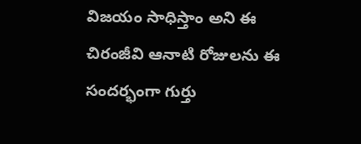విజయం సాధిస్తాం అని ఈ చిరంజీవి ఆనాటి రోజులను ఈ సందర్భంగా గుర్తు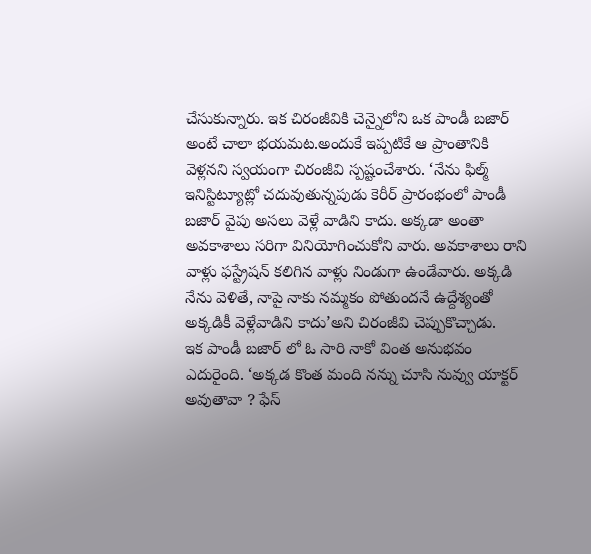చేసుకున్నారు. ఇక చిరంజీవికి చెన్నైలోని ఒక పాండీ బజార్ అంటే చాలా భయమట.అందుకే ఇప్పటికే ఆ ప్రాంతానికి వెళ్లనని స్వయంగా చిరంజీవి స్పష్టంచేశారు. ‘నేను ఫిల్మ్ ఇనిస్టిట్యూట్లో చదువుతున్నపుడు కెరీర్ ప్రారంభంలో పాండీ బజార్ వైపు అసలు వెళ్లే వాడిని కాదు. అక్కడా అంతా అవకాశాలు సరిగా వినియోగించుకోని వారు. అవకాశాలు రాని వాళ్లు ఫస్ట్రేషన్ కలిగిన వాళ్లు నిండుగా ఉండేవారు. అక్కడి నేను వెళితే, నాపై నాకు నమ్మకం పోతుందనే ఉద్దేశ్యంతో అక్కడికీ వెళ్లేవాడిని కాదు’అని చిరంజీవి చెప్పుకొచ్చాడు.
ఇక పాండీ బజార్ లో ఓ సారి నాకో వింత అనుభవం ఎదురైంది. ‘అక్కడ కొంత మంది నన్ను చూసి నువ్వు యాక్టర్ అవుతావా ? ఫేస్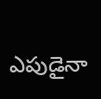ఎపుడైనా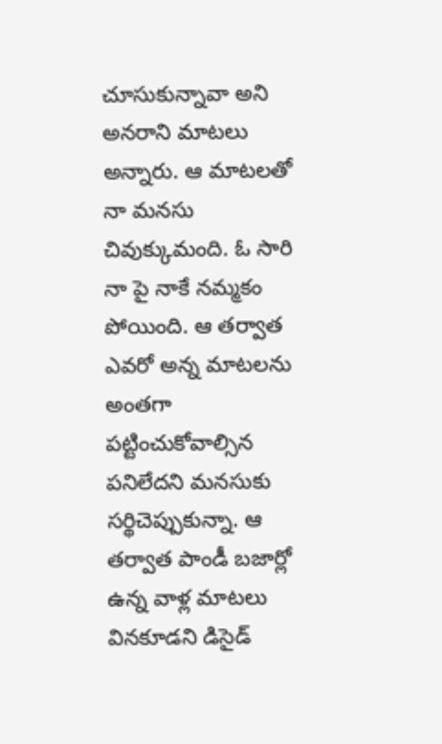చూసుకున్నావా అని అనరాని మాటలు అన్నారు. ఆ మాటలతో నా మనసు చివుక్కుమంది. ఓ సారి నా పై నాకే నమ్మకం పోయింది. ఆ తర్వాత ఎవరో అన్న మాటలను అంతగా పట్టించుకోవాల్సిన పనిలేదని మనసుకు సర్థిచెప్పుకున్నా. ఆ తర్వాత పాండీ బజార్లో ఉన్న వాళ్ల మాటలు వినకూడని డిసైడ్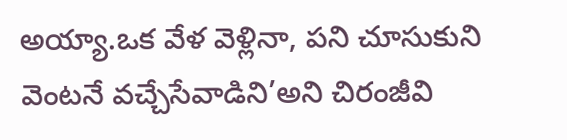అయ్యా.ఒక వేళ వెళ్లినా, పని చూసుకుని వెంటనే వచ్చేసేవాడిని’అని చిరంజీవి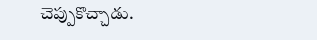చెప్పుకొచ్చాడు.